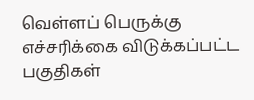வெள்ளப் பெருக்கு எச்சரிக்கை விடுக்கப்பட்ட பகுதிகள்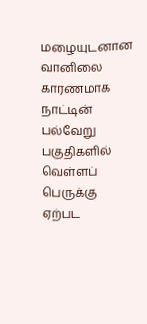மழையுடனான வானிலை காரணமாக நாட்டின் பல்வேறு பகுதிகளில் வெள்ளப் பெருக்கு ஏற்பட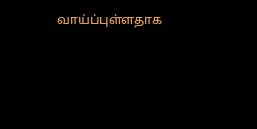வாய்ப்புள்ளதாக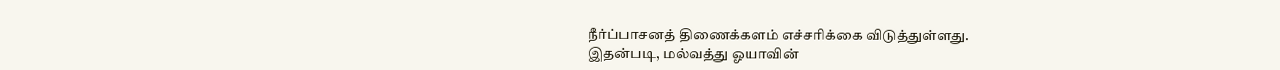நீர்ப்பாசனத் திணைக்களம் எச்சரிக்கை விடுத்துள்ளது.
இதன்படி, மல்வத்து ஓயாவின்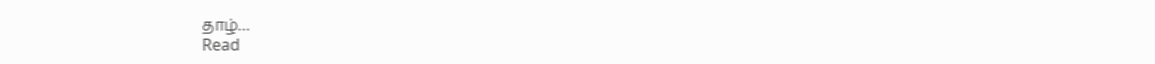தாழ்…
Read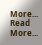More...
Read More...